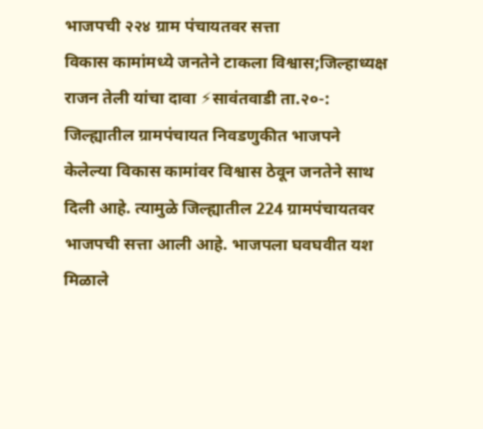भाजपची २२४ ग्राम पंचायतवर सत्ता
विकास कामांमध्ये जनतेने टाकला विश्वास;जिल्हाध्यक्ष राजन तेली यांचा दावा ⚡सावंतवाडी ता.२०-: जिल्ह्यातील ग्रामपंचायत निवडणुकीत भाजपने केलेल्या विकास कामांवर विश्वास ठेवून जनतेने साथ दिली आहे. त्यामुळे जिल्ह्यातील 224 ग्रामपंचायतवर भाजपची सत्ता आली आहे. भाजपला घवघवीत यश मिळाले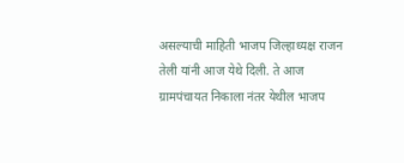असल्याची माहिती भाजप जिल्हाध्यक्ष राजन तेली यांनी आज येथे दिली. ते आज ग्रामपंचायत निकाला नंतर येथील भाजप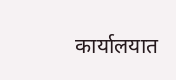कार्यालयात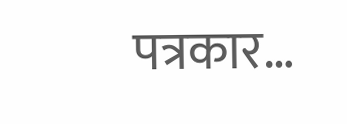पत्रकार…